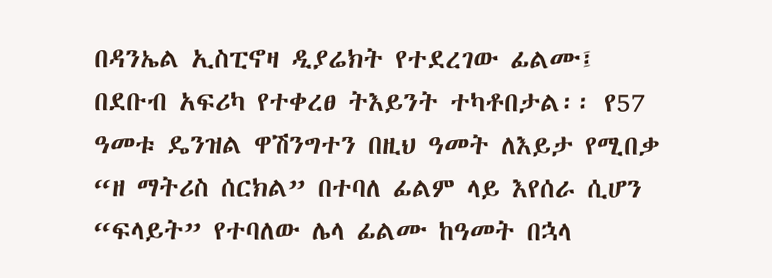በዳንኤል ኢስፒኖዛ ዲያሬክት የተደረገው ፊልሙ፤ በደቡብ አፍሪካ የተቀረፀ ትእይንት ተካቶበታል፡፡ የ57 ዓመቱ ዴንዝል ዋሽንግተን በዚህ ዓመት ለእይታ የሚበቃ “ዘ ማትሪስ ሰርክል” በተባለ ፊልም ላይ እየሰራ ሲሆን “ፍላይት” የተባለው ሌላ ፊልሙ ከዓመት በኋላ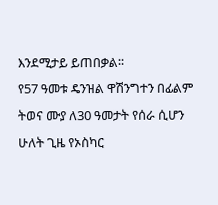እንደሚታይ ይጠበቃል፡፡
የ57 ዓመቱ ዴንዝል ዋሽንግተን በፊልም ትወና ሙያ ለ30 ዓመታት የሰራ ሲሆን ሁለት ጊዜ የኦስካር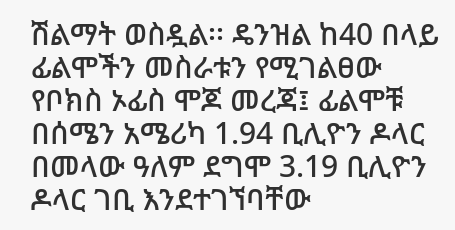ሽልማት ወስዷል፡፡ ዴንዝል ከ40 በላይ ፊልሞችን መስራቱን የሚገልፀው የቦክስ ኦፊስ ሞጆ መረጃ፤ ፊልሞቹ በሰሜን አሜሪካ 1.94 ቢሊዮን ዶላር በመላው ዓለም ደግሞ 3.19 ቢሊዮን ዶላር ገቢ እንደተገኘባቸው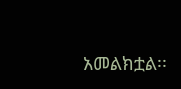አመልክቷል፡፡